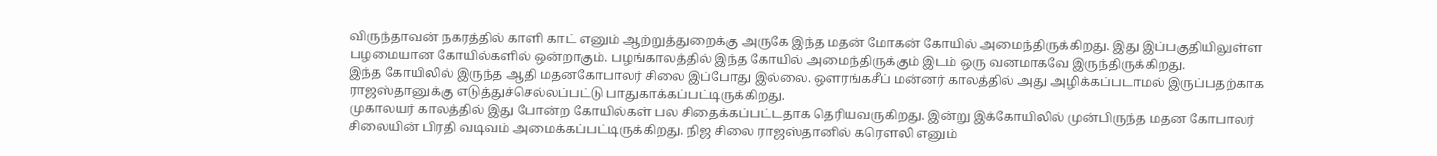விருந்தாவன் நகரத்தில் காளி காட் எனும் ஆற்றுத்துறைக்கு அருகே இந்த மதன் மோகன் கோயில் அமைந்திருக்கிறது. இது இப்பகுதியிலுள்ள பழமையான கோயில்களில் ஒன்றாகும். பழங்காலத்தில் இந்த கோயில் அமைந்திருக்கும் இடம் ஒரு வனமாகவே இருந்திருக்கிறது.
இந்த கோயிலில் இருந்த ஆதி மதனகோபாலர் சிலை இப்போது இல்லை. ஔரங்கசீப் மன்னர் காலத்தில் அது அழிக்கப்படாமல் இருப்பதற்காக ராஜஸ்தானுக்கு எடுத்துச்செல்லப்பட்டு பாதுகாக்கப்பட்டிருக்கிறது.
முகாலயர் காலத்தில் இது போன்ற கோயில்கள் பல சிதைக்கப்பட்டதாக தெரியவருகிறது. இன்று இக்கோயிலில் முன்பிருந்த மதன கோபாலர் சிலையின் பிரதி வடிவம் அமைக்கப்பட்டிருக்கிறது. நிஜ சிலை ராஜஸ்தானில் கரௌலி எனும்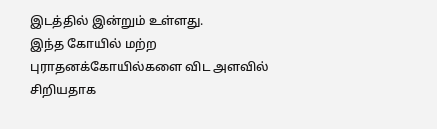இடத்தில் இன்றும் உள்ளது.
இந்த கோயில் மற்ற புராதனக்கோயில்களை விட அளவில் சிறியதாக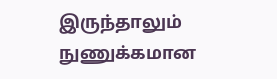இருந்தாலும் நுணுக்கமான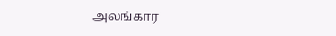அலங்கார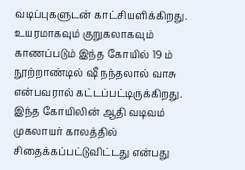வடிப்புகளுடன் காட்சியளிக்கிறது.
உயரமாகவும் குறுகலாகவும் காணப்படும் இந்த கோயில் 19 ம் நூற்றாண்டில் ஷீ நந்தலால் வாசு என்பவரால் கட்டப்பட்டிருக்கிறது. இந்த கோயிலின் ஆதி வடிவம் முகலாயர் காலத்தில் சிதைக்கப்பட்டுவிட்டது என்பது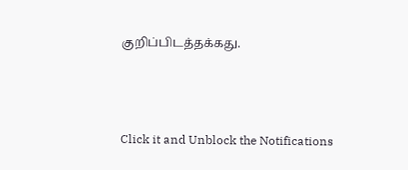குறிப்பிடத்தக்கது.



Click it and Unblock the Notifications